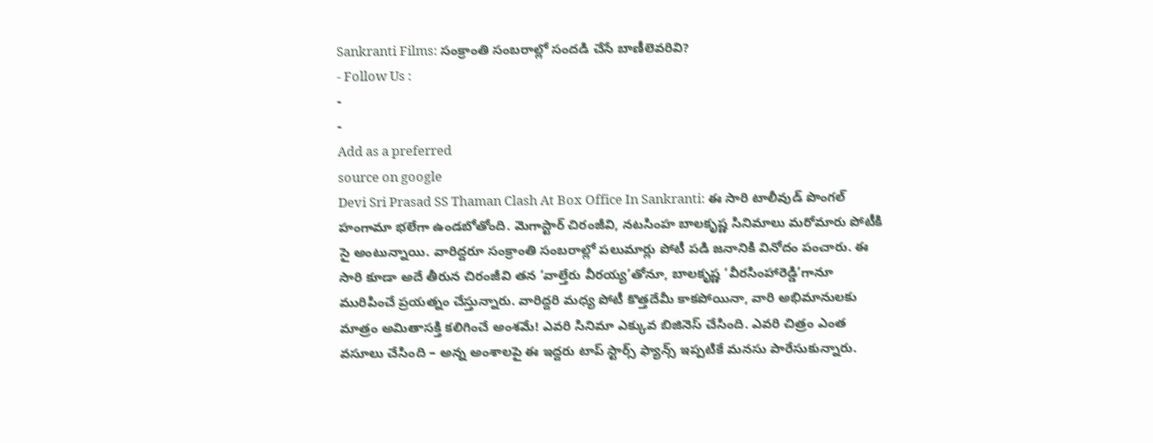Sankranti Films: సంక్రాంతి సంబరాల్లో సందడి చేసే బాణీలెవరివి?
- Follow Us :
-
-
Add as a preferred
source on google
Devi Sri Prasad SS Thaman Clash At Box Office In Sankranti: ఈ సారి టాలీవుడ్ పొంగల్ హంగామా భలేగా ఉండబోతోంది. మెగాస్టార్ చిరంజీవి, నటసింహ బాలకృష్ణ సినిమాలు మరోమారు పోటీకి సై అంటున్నాయి. వారిద్దరూ సంక్రాంతి సంబరాల్లో పలుమార్లు పోటీ పడి జనానికి వినోదం పంచారు. ఈ సారి కూడా అదే తీరున చిరంజీవి తన ‘వాల్తేరు వీరయ్య’తోనూ, బాలకృష్ణ ‘వీరసింహారెడ్డి’గానూ మురిపించే ప్రయత్నం చేస్తున్నారు. వారిద్దరి మధ్య పోటీ కొత్తదేమీ కాకపోయినా, వారి అభిమానులకు మాత్రం అమితాసక్తి కలిగించే అంశమే! ఎవరి సినిమా ఎక్కువ బిజినెస్ చేసింది. ఎవరి చిత్రం ఎంత వసూలు చేసింది – అన్న అంశాలపై ఈ ఇద్దరు టాప్ స్టార్స్ ఫ్యాన్స్ ఇప్పటికే మనసు పారేసుకున్నారు.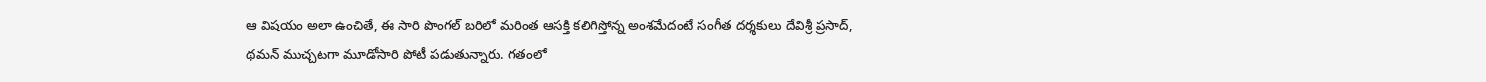ఆ విషయం అలా ఉంచితే, ఈ సారి పొంగల్ బరిలో మరింత ఆసక్తి కలిగిస్తోన్న అంశమేదంటే సంగీత దర్శకులు దేవిశ్రీ ప్రసాద్, థమన్ ముచ్చటగా మూడోసారి పోటీ పడుతున్నారు. గతంలో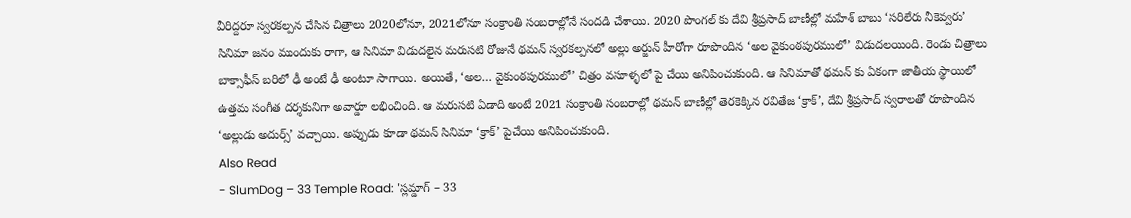వీరిద్దరూ స్వరకల్పన చేసిన చిత్రాలు 2020లోనూ, 2021లోనూ సంక్రాంతి సంబరాల్లోనే సందడి చేశాయి. 2020 పొంగల్ కు దేవి శ్రీప్రసాద్ బాణీల్లో మహేశ్ బాబు ‘సరిలేరు నీకెవ్వరు’ సినిమా జనం ముందుకు రాగా, ఆ సినిమా విడుదలైన మరుసటి రోజునే థమన్ స్వరకల్పనలో అల్లు అర్జున్ హీరోగా రూపొందిన ‘అల వైకుంఠపురములో’ విడుదలయింది. రెండు చిత్రాలు బాక్సాఫీస్ బరిలో ఢీ అంటే ఢీ అంటూ సాగాయి. అయితే, ‘అల… వైకుంఠపురములో’ చిత్రం వసూళ్ళలో పై చేయి అనిపించుకుంది. ఆ సినిమాతో థమన్ కు ఏకంగా జాతీయ స్థాయిలో ఉత్తమ సంగీత దర్శకునిగా అవార్డూ లభించింది. ఆ మరుసటి ఏడాది అంటే 2021 సంక్రాంతి సంబరాల్లో థమన్ బాణీల్లో తెరకెక్కిన రవితేజ ‘క్రాక్’, దేవి శ్రీప్రసాద్ స్వరాలతో రూపొందిన ‘అల్లుడు అదుర్స్’ వచ్చాయి. అప్పుడు కూడా థమన్ సినిమా ‘క్రాక్’ పైచేయి అనిపించుకుంది.
Also Read
- SlumDog – 33 Temple Road: 'స్లమ్డాగ్ – 33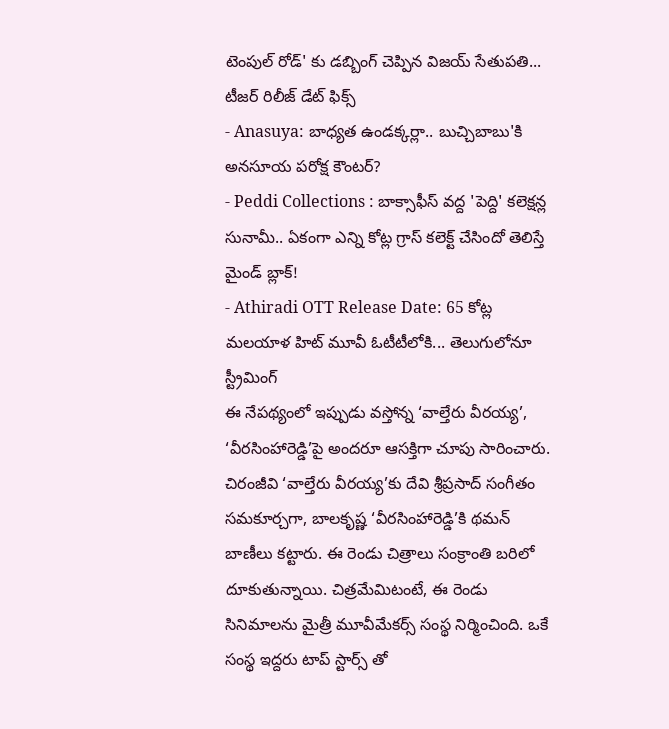టెంపుల్ రోడ్' కు డబ్బింగ్ చెప్పిన విజయ్ సేతుపతి... టీజర్ రిలీజ్ డేట్ ఫిక్స్
- Anasuya: బాధ్యత ఉండక్కర్లా.. బుచ్చిబాబు'కి అనసూయ పరోక్ష కౌంటర్?
- Peddi Collections : బాక్సాఫీస్ వద్ద 'పెద్ది' కలెక్షన్ల సునామీ.. ఏకంగా ఎన్ని కోట్ల గ్రాస్ కలెక్ట్ చేసిందో తెలిస్తే మైండ్ బ్లాక్!
- Athiradi OTT Release Date: 65 కోట్ల మలయాళ హిట్ మూవీ ఓటీటీలోకి... తెలుగులోనూ స్ట్రీమింగ్
ఈ నేపథ్యంలో ఇప్పుడు వస్తోన్న ‘వాల్తేరు వీరయ్య’, ‘వీరసింహారెడ్డి’పై అందరూ ఆసక్తిగా చూపు సారించారు. చిరంజీవి ‘వాల్తేరు వీరయ్య’కు దేవి శ్రీప్రసాద్ సంగీతం సమకూర్చగా, బాలకృష్ణ ‘వీరసింహారెడ్డి’కి థమన్ బాణీలు కట్టారు. ఈ రెండు చిత్రాలు సంక్రాంతి బరిలో దూకుతున్నాయి. చిత్రమేమిటంటే, ఈ రెండు సినిమాలను మైత్రీ మూవీమేకర్స్ సంస్థ నిర్మించింది. ఒకే సంస్థ ఇద్దరు టాప్ స్టార్స్ తో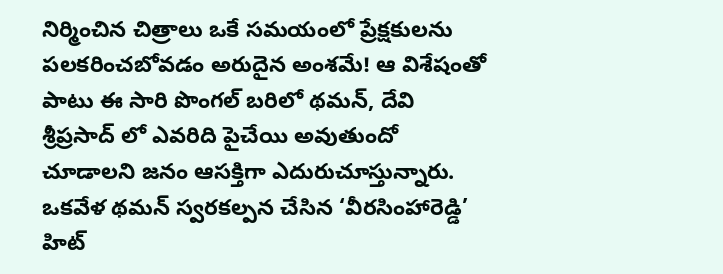నిర్మించిన చిత్రాలు ఒకే సమయంలో ప్రేక్షకులను పలకరించబోవడం అరుదైన అంశమే! ఆ విశేషంతో పాటు ఈ సారి పొంగల్ బరిలో థమన్, దేవి శ్రీప్రసాద్ లో ఎవరిది పైచేయి అవుతుందో చూడాలని జనం ఆసక్తిగా ఎదురుచూస్తున్నారు. ఒకవేళ థమన్ స్వరకల్పన చేసిన ‘వీరసింహారెడ్డి’ హిట్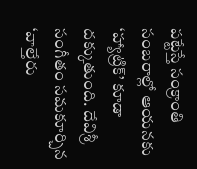పట్టేస్తే సంక్రాంతి సంబరాల్లో ఆయనకు ‘హ్యాట్రిక్’ కూడా దక్కుతుంది. దేవిశ్రీ సంగీతం సమకూర్చిన ‘వాల్తేరు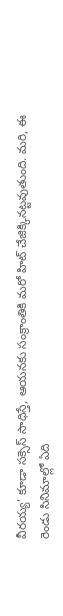వీరయ్య’ కూడా సక్సెస్ సాధిస్తే, ఆయనకు సంక్రాంతికి మరో హిట్ చేజిక్కినట్టవుతుంది. మరి, ఈ రెండు సినిమాల్లో ఏది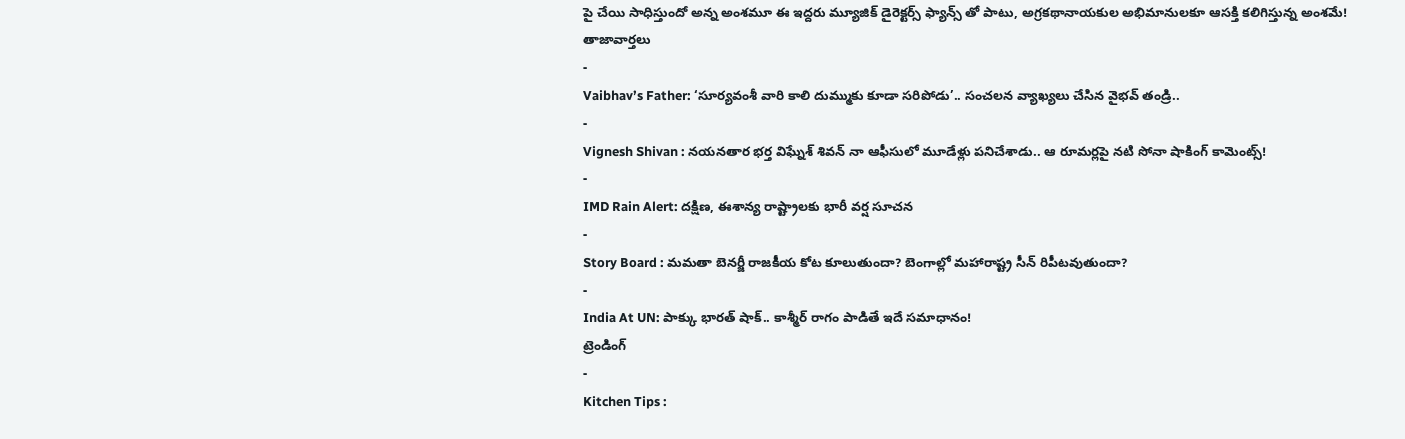పై చేయి సాధిస్తుందో అన్న అంశమూ ఈ ఇద్దరు మ్యూజిక్ డైరెక్టర్స్ ఫ్యాన్స్ తో పాటు, అగ్రకథానాయకుల అభిమానులకూ ఆసక్తి కలిగిస్తున్న అంశమే!
తాజావార్తలు
-
Vaibhav’s Father: ‘సూర్యవంశీ వారి కాలి దుమ్ముకు కూడా సరిపోడు’.. సంచలన వ్యాఖ్యలు చేసిన వైభవ్ తండ్రి..
-
Vignesh Shivan : నయనతార భర్త విఘ్నేశ్ శివన్ నా ఆఫీసులో మూడేళ్లు పనిచేశాడు.. ఆ రూమర్లపై నటి సోనా షాకింగ్ కామెంట్స్!
-
IMD Rain Alert: దక్షిణ, ఈశాన్య రాష్ట్రాలకు భారీ వర్ష సూచన
-
Story Board : మమతా బెనర్జీ రాజకీయ కోట కూలుతుందా? బెంగాల్లో మహారాష్ట్ర సీన్ రిపీటవుతుందా?
-
India At UN: పాక్కు భారత్ షాక్.. కాశ్మీర్ రాగం పాడితే ఇదే సమాధానం!
ట్రెండింగ్
-
Kitchen Tips :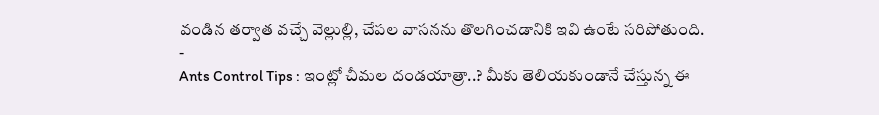వండిన తర్వాత వచ్చే వెల్లుల్లి, చేపల వాసనను తొలగించడానికి ఇవి ఉంటే సరిపోతుంది.
-
Ants Control Tips : ఇంట్లో చీమల దండయాత్రా..? మీకు తెలియకుండానే చేస్తున్న ఈ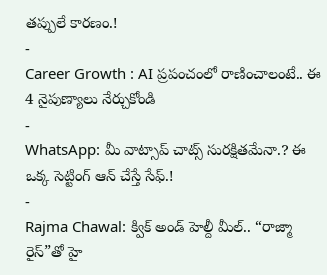తప్పులే కారణం.!
-
Career Growth : AI ప్రపంచంలో రాణించాలంటే.. ఈ 4 నైపుణ్యాలు నేర్చుకోండి
-
WhatsApp: మీ వాట్సాప్ చాట్స్ సురక్షితమేనా.? ఈ ఒక్క సెట్టింగ్ ఆన్ చేస్తే సేఫ్.!
-
Rajma Chawal: క్విక్ అండ్ హెల్దీ మీల్.. “రాజ్మా రైస్”తో హై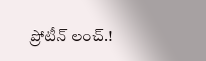ప్రోటీన్ లంచ్.!